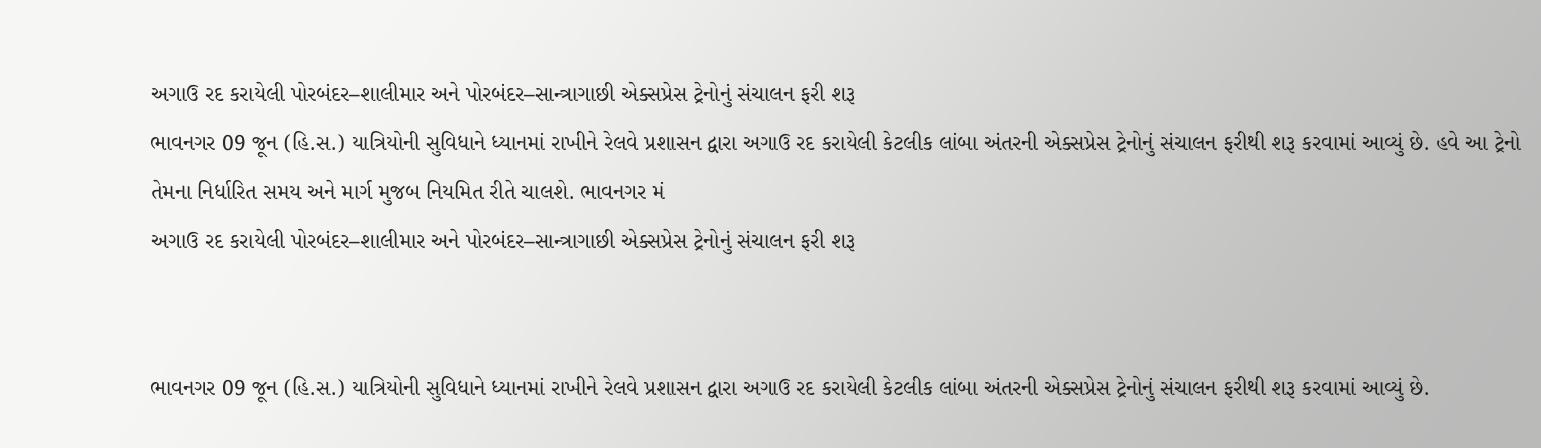અગાઉ રદ કરાયેલી પોરબંદર–શાલીમાર અને પોરબંદર–સાન્ત્રાગાછી એક્સપ્રેસ ટ્રેનોનું સંચાલન ફરી શરૂ
ભાવનગર 09 જૂન (હિ.સ.) યાત્રિયોની સુવિધાને ધ્યાનમાં રાખીને રેલવે પ્રશાસન દ્વારા અગાઉ રદ કરાયેલી કેટલીક લાંબા અંતરની એક્સપ્રેસ ટ્રેનોનું સંચાલન ફરીથી શરૂ કરવામાં આવ્યું છે. હવે આ ટ્રેનો તેમના નિર્ધારિત સમય અને માર્ગ મુજબ નિયમિત રીતે ચાલશે. ભાવનગર મં
અગાઉ રદ કરાયેલી પોરબંદર–શાલીમાર અને પોરબંદર–સાન્ત્રાગાછી એક્સપ્રેસ ટ્રેનોનું સંચાલન ફરી શરૂ


ભાવનગર 09 જૂન (હિ.સ.) યાત્રિયોની સુવિધાને ધ્યાનમાં રાખીને રેલવે પ્રશાસન દ્વારા અગાઉ રદ કરાયેલી કેટલીક લાંબા અંતરની એક્સપ્રેસ ટ્રેનોનું સંચાલન ફરીથી શરૂ કરવામાં આવ્યું છે.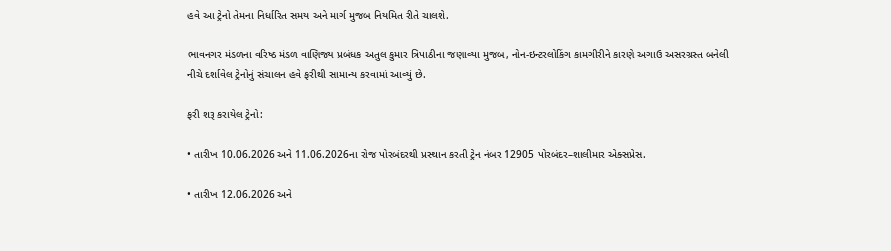હવે આ ટ્રેનો તેમના નિર્ધારિત સમય અને માર્ગ મુજબ નિયમિત રીતે ચાલશે.

ભાવનગર મંડળના વરિષ્ઠ મંડળ વાણિજ્ય પ્રબંધક અતુલ કુમાર ત્રિપાઠીના જણાવ્યા મુજબ, નોન-ઇન્ટરલોકિંગ કામગીરીને કારણે અગાઉ અસરગ્રસ્ત બનેલી નીચે દર્શાવેલ ટ્રેનોનું સંચાલન હવે ફરીથી સામાન્ય કરવામાં આવ્યું છે.

ફરી શરૂ કરાયેલ ટ્રેનો:

• તારીખ 10.06.2026 અને 11.06.2026ના રોજ પોરબંદરથી પ્રસ્થાન કરતી ટ્રેન નંબર 12905 પોરબંદર–શાલીમાર એક્સપ્રેસ.

• તારીખ 12.06.2026 અને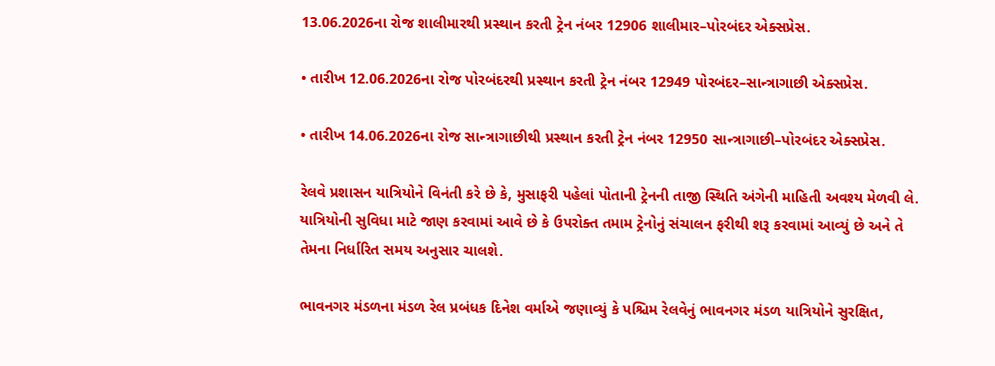13.06.2026ના રોજ શાલીમારથી પ્રસ્થાન કરતી ટ્રેન નંબર 12906 શાલીમાર–પોરબંદર એક્સપ્રેસ.

• તારીખ 12.06.2026ના રોજ પોરબંદરથી પ્રસ્થાન કરતી ટ્રેન નંબર 12949 પોરબંદર–સાન્ત્રાગાછી એક્સપ્રેસ.

• તારીખ 14.06.2026ના રોજ સાન્ત્રાગાછીથી પ્રસ્થાન કરતી ટ્રેન નંબર 12950 સાન્ત્રાગાછી–પોરબંદર એક્સપ્રેસ.

રેલવે પ્રશાસન યાત્રિયોને વિનંતી કરે છે કે, મુસાફરી પહેલાં પોતાની ટ્રેનની તાજી સ્થિતિ અંગેની માહિતી અવશ્ય મેળવી લે. યાત્રિયોની સુવિધા માટે જાણ કરવામાં આવે છે કે ઉપરોક્ત તમામ ટ્રેનોનું સંચાલન ફરીથી શરૂ કરવામાં આવ્યું છે અને તે તેમના નિર્ધારિત સમય અનુસાર ચાલશે.

ભાવનગર મંડળના મંડળ રેલ પ્રબંધક દિનેશ વર્માએ જણાવ્યું કે પશ્ચિમ રેલવેનું ભાવનગર મંડળ યાત્રિયોને સુરક્ષિત,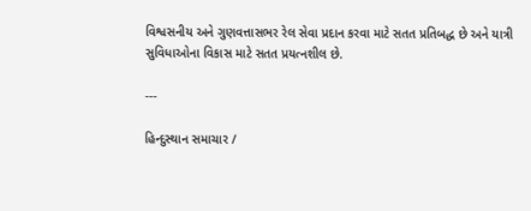વિશ્વસનીય અને ગુણવત્તાસભર રેલ સેવા પ્રદાન કરવા માટે સતત પ્રતિબદ્ધ છે અને યાત્રી સુવિધાઓના વિકાસ માટે સતત પ્રયત્નશીલ છે.

---

હિન્દુસ્થાન સમાચાર /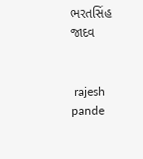ભરતસિંહ જાદવ


 rajesh pande